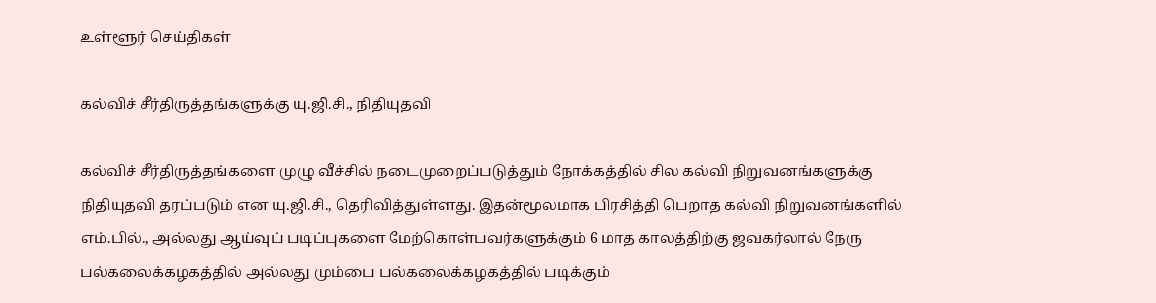உள்ளூர் செய்திகள்

கல்விச் சீர்திருத்தங்களுக்கு யு.ஜி.சி., நிதியுதவி

கல்விச் சீர்திருத்தங்களை முழு வீச்சில் நடைமுறைப்படுத்தும் நோக்கத்தில் சில கல்வி நிறுவனங்களுக்கு நிதியுதவி தரப்படும் என யு.ஜி.சி., தெரிவித்துள்ளது. இதன்மூலமாக பிரசித்தி பெறாத கல்வி நிறுவனங்களில் எம்.பில்., அல்லது ஆய்வுப் படிப்புகளை மேற்கொள்பவர்களுக்கும் 6 மாத காலத்திற்கு ஜவகர்லால் நேரு பல்கலைக்கழகத்தில் அல்லது மும்பை பல்கலைக்கழகத்தில் படிக்கும்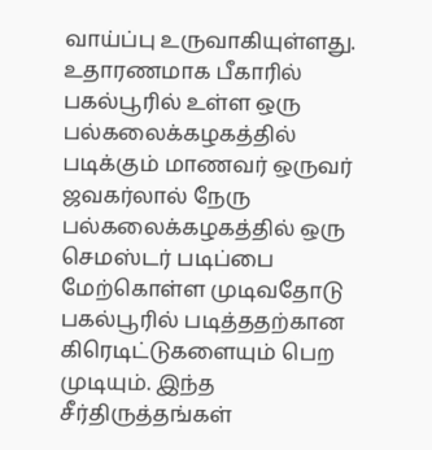வாய்ப்பு உருவாகியுள்ளது. உதாரணமாக பீகாரில் பகல்பூரில் உள்ள ஒரு பல்கலைக்கழகத்தில் படிக்கும் மாணவர் ஒருவர் ஜவகர்லால் நேரு பல்கலைக்கழகத்தில் ஒரு செமஸ்டர் படிப்பை மேற்கொள்ள முடிவதோடு பகல்பூரில் படித்ததற்கான கிரெடிட்டுகளையும் பெற முடியும். இந்த சீர்திருத்தங்கள்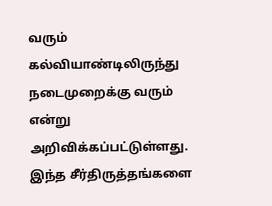வரும் கல்வியாண்டிலிருந்து நடைமுறைக்கு வரும் என்று அறிவிக்கப்பட்டுள்ளது. இந்த சீர்திருத்தங்களை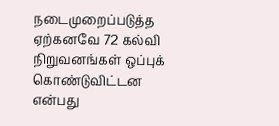நடைமுறைப்படுத்த ஏற்கனவே 72 கல்வி நிறுவனங்கள் ஒப்புக் கொண்டுவிட்டன என்பது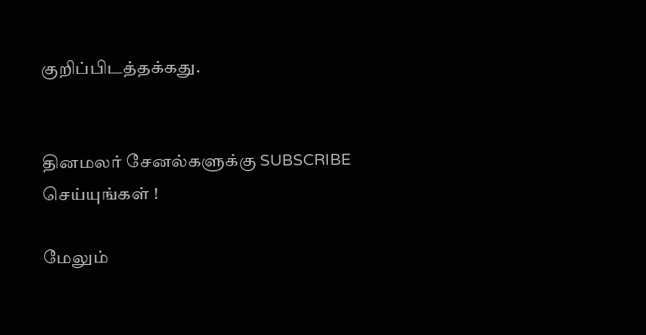குறிப்பிடத்தக்கது.


தினமலர் சேனல்களுக்கு SUBSCRIBE செய்யுங்கள் !

மேலும்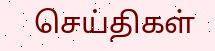செய்திகள்